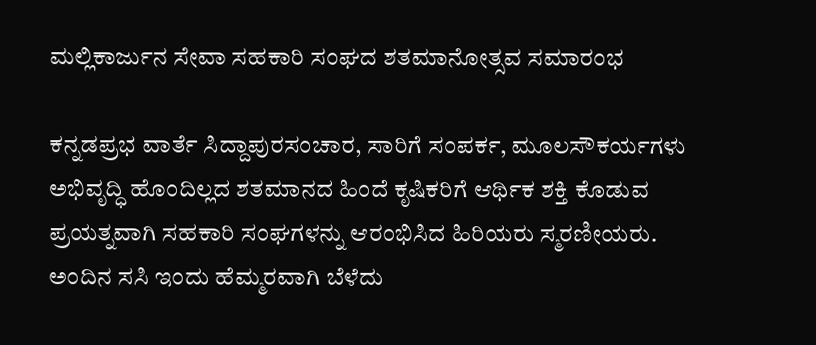ಮಲ್ಲಿಕಾರ್ಜುನ ಸೇವಾ ಸಹಕಾರಿ ಸಂಘದ ಶತಮಾನೋತ್ಸವ ಸಮಾರಂಭ

ಕನ್ನಡಪ್ರಭ ವಾರ್ತೆ ಸಿದ್ದಾಪುರಸಂಚಾರ, ಸಾರಿಗೆ ಸಂಪರ್ಕ, ಮೂಲಸೌಕರ್ಯಗಳು ಅಭಿವೃದ್ಧಿ ಹೊಂದಿಲ್ಲದ ಶತಮಾನದ ಹಿಂದೆ ಕೃಷಿಕರಿಗೆ ಆರ್ಥಿಕ ಶಕ್ತಿ ಕೊಡುವ ಪ್ರಯತ್ನವಾಗಿ ಸಹಕಾರಿ ಸಂಘಗಳನ್ನು ಆರಂಭಿಸಿದ ಹಿರಿಯರು ಸ್ಮರಣೀಯರು. ಅಂದಿನ ಸಸಿ ಇಂದು ಹೆಮ್ಮರವಾಗಿ ಬೆಳೆದು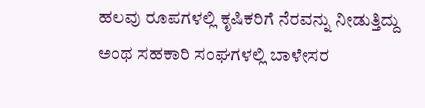ಹಲವು ರೂಪಗಳಲ್ಲಿ ಕೃಷಿಕರಿಗೆ ನೆರವನ್ನು ನೀಡುತ್ತಿದ್ದು ಅಂಥ ಸಹಕಾರಿ ಸಂಘಗಳಲ್ಲಿ ಬಾಳೇಸರ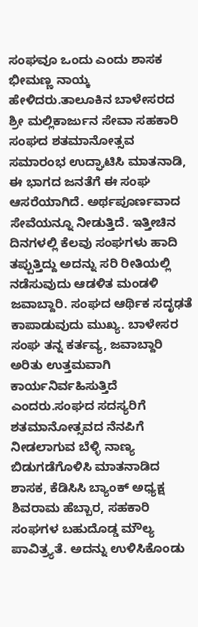ಸಂಘವೂ ಒಂದು ಎಂದು ಶಾಸಕ ಭೀಮಣ್ಣ ನಾಯ್ಕ ಹೇಳಿದರು.ತಾಲೂಕಿನ ಬಾಳೇಸರದ ಶ್ರೀ ಮಲ್ಲಿಕಾರ್ಜುನ ಸೇವಾ ಸಹಕಾರಿ ಸಂಘದ ಶತಮಾನೋತ್ಸವ ಸಮಾರಂಭ ಉದ್ಘಾಟಿಸಿ ಮಾತನಾಡಿ, ಈ ಭಾಗದ ಜನತೆಗೆ ಈ ಸಂಘ ಆಸರೆಯಾಗಿದೆ. ಅರ್ಥಪೂರ್ಣವಾದ ಸೇವೆಯನ್ನೂ ನೀಡುತ್ತಿದೆ. ಇತ್ತೀಚಿನ ದಿನಗಳಲ್ಲಿ ಕೆಲವು ಸಂಘಗಳು ಹಾದಿ ತಪ್ಪುತ್ತಿದ್ದು ಅದನ್ನು ಸರಿ ರೀತಿಯಲ್ಲಿ ನಡೆಸುವುದು ಆಡಳಿತ ಮಂಡಳಿ ಜವಾಬ್ದಾರಿ. ಸಂಘದ ಆರ್ಥಿಕ ಸದೃಢತೆ ಕಾಪಾಡುವುದು ಮುಖ್ಯ. ಬಾಳೇಸರ ಸಂಘ ತನ್ನ ಕರ್ತವ್ಯ, ಜವಾಬ್ದಾರಿ ಅರಿತು ಉತ್ತಮವಾಗಿ ಕಾರ್ಯನಿರ್ವಹಿಸುತ್ತಿದೆ ಎಂದರು.ಸಂಘದ ಸದಸ್ಯರಿಗೆ ಶತಮಾನೋತ್ಸವದ ನೆನಪಿಗೆ ನೀಡಲಾಗುವ ಬೆಳ್ಳಿ ನಾಣ್ಯ ಬಿಡುಗಡೆಗೊಳಿಸಿ ಮಾತನಾಡಿದ ಶಾಸಕ, ಕೆಡಿಸಿಸಿ ಬ್ಯಾಂಕ್ ಅಧ್ಯಕ್ಷ ಶಿವರಾಮ ಹೆಬ್ಬಾರ, ಸಹಕಾರಿ ಸಂಘಗಳ ಬಹುದೊಡ್ಡ ಮೌಲ್ಯ ಪಾವಿತ್ರ್ಯತೆ. ಅದನ್ನು ಉಳಿಸಿಕೊಂಡು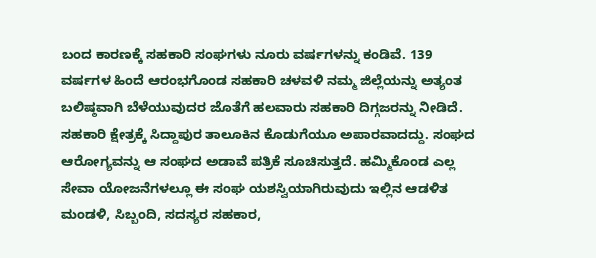ಬಂದ ಕಾರಣಕ್ಕೆ ಸಹಕಾರಿ ಸಂಘಗಳು ನೂರು ವರ್ಷಗಳನ್ನು ಕಂಡಿವೆ. 139 ವರ್ಷಗಳ ಹಿಂದೆ ಆರಂಭಗೊಂಡ ಸಹಕಾರಿ ಚಳವಳಿ ನಮ್ಮ ಜಿಲ್ಲೆಯನ್ನು ಅತ್ಯಂತ ಬಲಿಷ್ಠವಾಗಿ ಬೆಳೆಯುವುದರ ಜೊತೆಗೆ ಹಲವಾರು ಸಹಕಾರಿ ದಿಗ್ಗಜರನ್ನು ನೀಡಿದೆ. ಸಹಕಾರಿ ಕ್ಷೇತ್ರಕ್ಕೆ ಸಿದ್ದಾಪುರ ತಾಲೂಕಿನ ಕೊಡುಗೆಯೂ ಅಪಾರವಾದದ್ದು. ಸಂಘದ ಆರೋಗ್ಯವನ್ನು ಆ ಸಂಘದ ಅಡಾವೆ ಪತ್ರಿಕೆ ಸೂಚಿಸುತ್ತದೆ. ಹಮ್ಮಿಕೊಂಡ ಎಲ್ಲ ಸೇವಾ ಯೋಜನೆಗಳಲ್ಲೂ ಈ ಸಂಘ ಯಶಸ್ವಿಯಾಗಿರುವುದು ಇಲ್ಲಿನ ಆಡಳಿತ ಮಂಡಳಿ, ಸಿಬ್ಬಂದಿ, ಸದಸ್ಯರ ಸಹಕಾರ,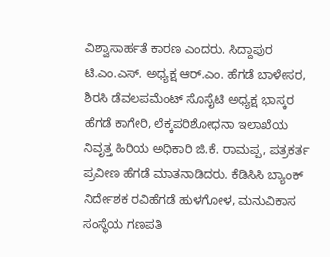ವಿಶ್ವಾಸಾರ್ಹತೆ ಕಾರಣ ಎಂದರು. ಸಿದ್ದಾಪುರ ಟಿ.ಎಂ.ಎಸ್. ಅಧ್ಯಕ್ಷ ಆರ್.ಎಂ. ಹೆಗಡೆ ಬಾಳೇಸರ, ಶಿರಸಿ ಡೆವಲಪಮೆಂಟ್ ಸೊಸೈಟಿ ಅಧ್ಯಕ್ಷ ಭಾಸ್ಕರ ಹೆಗಡೆ ಕಾಗೇರಿ, ಲೆಕ್ಕಪರಿಶೋಧನಾ ಇಲಾಖೆಯ ನಿವೃತ್ತ ಹಿರಿಯ ಅಧಿಕಾರಿ ಜಿ.ಕೆ. ರಾಮಪ್ಪ, ಪತ್ರಕರ್ತ ಪ್ರವೀಣ ಹೆಗಡೆ ಮಾತನಾಡಿದರು. ಕೆಡಿಸಿಸಿ ಬ್ಯಾಂಕ್ ನಿರ್ದೇಶಕ ರವಿಹೆಗಡೆ ಹುಳಗೋಳ, ಮನುವಿಕಾಸ ಸಂಸ್ಥೆಯ ಗಣಪತಿ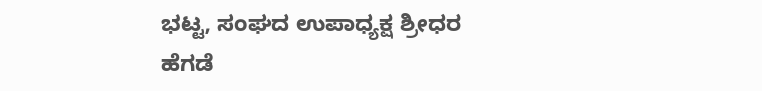ಭಟ್ಟ, ಸಂಘದ ಉಪಾಧ್ಯಕ್ಷ ಶ್ರೀಧರ ಹೆಗಡೆ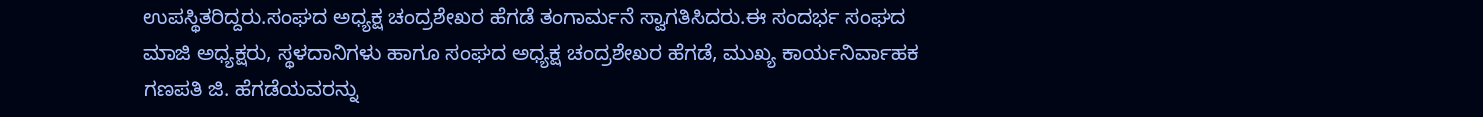ಉಪಸ್ಥಿತರಿದ್ದರು.ಸಂಘದ ಅಧ್ಯಕ್ಷ ಚಂದ್ರಶೇಖರ ಹೆಗಡೆ ತಂಗಾರ್ಮನೆ ಸ್ವಾಗತಿಸಿದರು.ಈ ಸಂದರ್ಭ ಸಂಘದ ಮಾಜಿ ಅಧ್ಯಕ್ಷರು, ಸ್ಥಳದಾನಿಗಳು ಹಾಗೂ ಸಂಘದ ಅಧ್ಯಕ್ಷ ಚಂದ್ರಶೇಖರ ಹೆಗಡೆ, ಮುಖ್ಯ ಕಾರ್ಯನಿರ್ವಾಹಕ ಗಣಪತಿ ಜಿ. ಹೆಗಡೆಯವರನ್ನು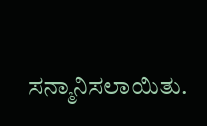ಸನ್ಮಾನಿಸಲಾಯಿತು.